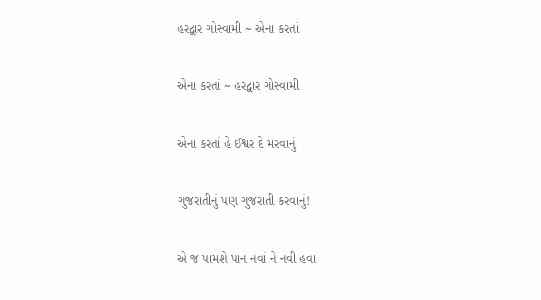હરદ્વાર ગોસ્વામી ~ એના કરતાં

એના કરતાં ~ હરદ્વાર ગોસ્વામી

એના કરતાં હે ઈશ્વર દે મરવાનું

ગુજરાતીનું પણ ગુજરાતી કરવાનું!

એ જ પામશે પાન નવાં ને નવી હવા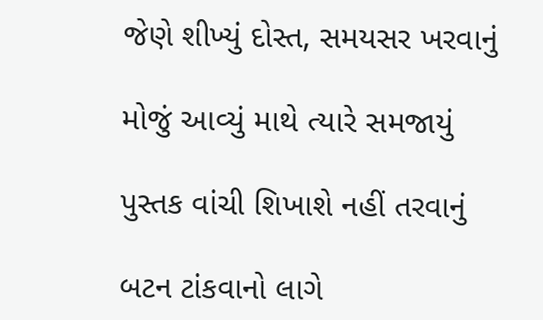જેણે શીખ્યું દોસ્ત, સમયસર ખરવાનું

મોજું આવ્યું માથે ત્યારે સમજાયું

પુસ્તક વાંચી શિખાશે નહીં તરવાનું

બટન ટાંકવાનો લાગે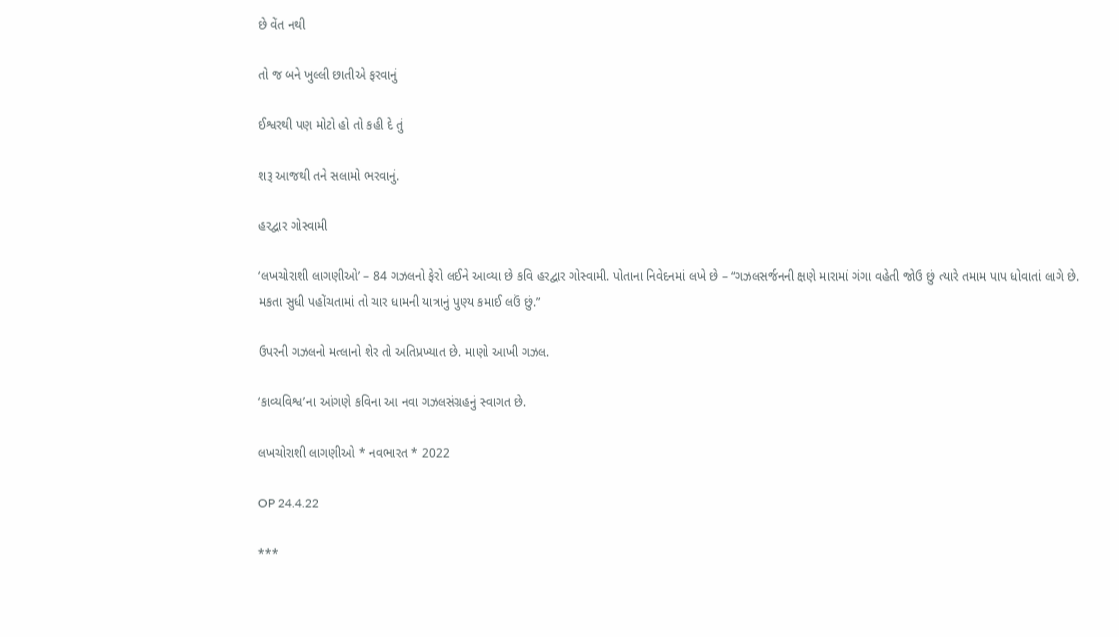છે વેંત નથી

તો જ બને ખુલ્લી છાતીએ ફરવાનું

ઈશ્વરથી પણ મોટો હો તો કહી દે તું

શરૂ આજથી તને સલામો ભરવાનું.

હરદ્વાર ગોસ્વામી

‘લખચોરાશી લાગણીઓ’ – 84 ગઝલનો ફેરો લઈને આવ્યા છે કવિ હરદ્વાર ગોસ્વામી. પોતાના નિવેદનમાં લખે છે – “ગઝલસર્જનની ક્ષણે મારામાં ગંગા વહેતી જોઉ છું ત્યારે તમામ પાપ ધોવાતાં લાગે છે. મકતા સુધી પહોંચતામાં તો ચાર ધામની યાત્રાનું પુણ્ય કમાઈ લઉં છું.”

ઉપરની ગઝલનો મત્લાનો શેર તો અતિપ્રખ્યાત છે. માણો આખી ગઝલ.

‘કાવ્યવિશ્વ’ના આંગણે કવિના આ નવા ગઝલસંગ્રહનું સ્વાગત છે.

લખચોરાશી લાગણીઓ * નવભારત * 2022

OP 24.4.22

***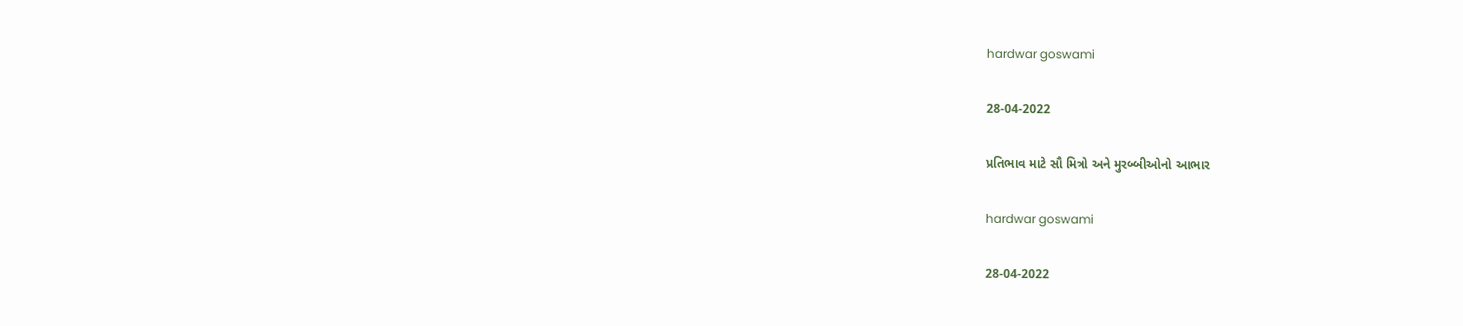hardwar goswami

28-04-2022

પ્રતિભાવ માટે સૌ મિત્રો અને મુરબ્બીઓનો આભાર

hardwar goswami

28-04-2022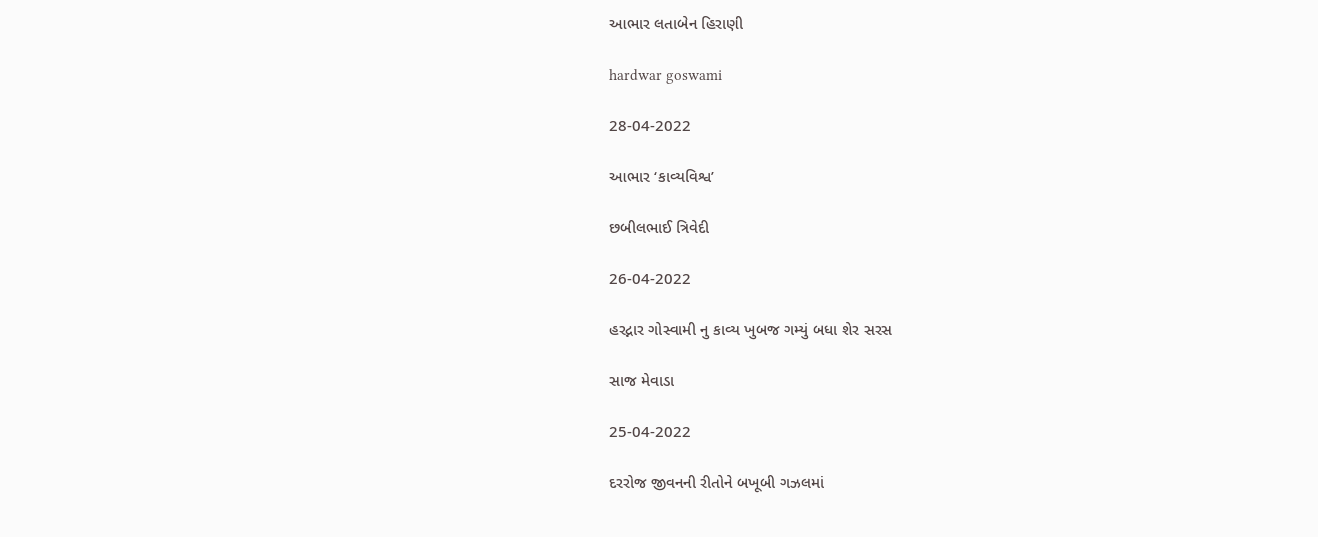આભાર લતાબેન હિરાણી

hardwar goswami

28-04-2022

આભાર ‘કાવ્યવિશ્વ’

છબીલભાઈ ત્રિવેદી

26-04-2022

હરદ્નાર ગોસ્વામી નુ કાવ્ય ખુબજ ગમ્યું બધા શેર સરસ

સાજ મેવાડા

25-04-2022

દરરોજ જીવનની રીતોને બખૂબી ગઝલમાં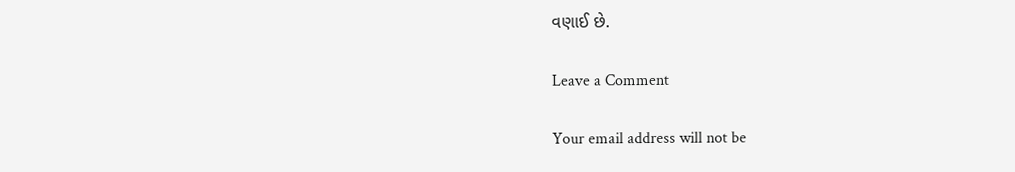વણાઈ છે.

Leave a Comment

Your email address will not be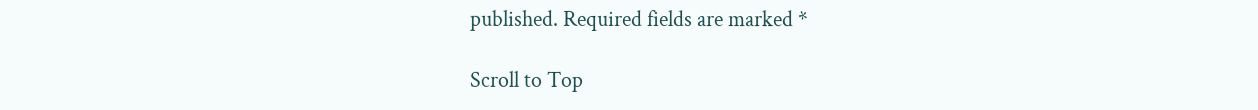published. Required fields are marked *

Scroll to Top